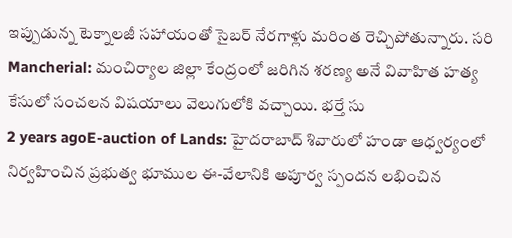ఇప్పుడున్న టెక్నాలజీ సహాయంతో సైబర్ నేరగాళ్లు మరింత రెచ్చిపోతున్నారు. సరి
Mancherial: మంచిర్యాల జిల్లా కేంద్రంలో జరిగిన శరణ్య అనే వివాహిత హత్య కేసులో సంచలన విషయాలు వెలుగులోకి వచ్చాయి. భర్తే సు
2 years agoE-auction of Lands: హైదరాబాద్ శివారులో హండా ఆధ్వర్యంలో నిర్వహించిన ప్రభుత్వ భూముల ఈ-వేలానికి అపూర్వ స్పందన లభించిన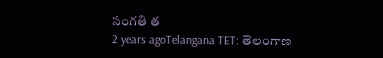సంగతి త
2 years agoTelangana TET: తెలంగాణ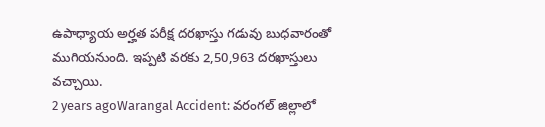ఉపాధ్యాయ అర్హత పరీక్ష దరఖాస్తు గడువు బుధవారంతో ముగియనుంది. ఇప్పటి వరకు 2,50,963 దరఖాస్తులు వచ్చాయి.
2 years agoWarangal Accident: వరంగల్ జిల్లాలో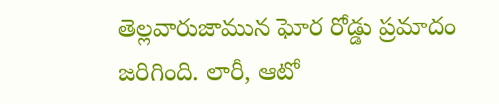తెల్లవారుజామున ఘోర రోడ్డు ప్రమాదం జరిగింది. లారీ, ఆటో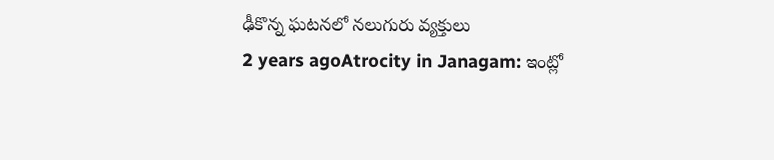ఢీకొన్న ఘటనలో నలుగురు వ్యక్తులు
2 years agoAtrocity in Janagam: ఇంట్లో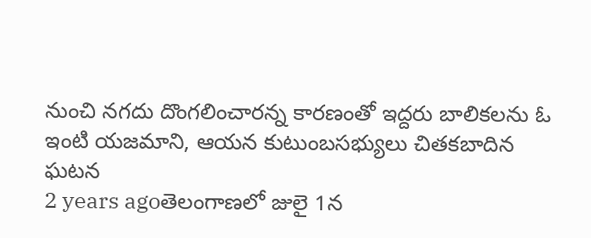నుంచి నగదు దొంగలించారన్న కారణంతో ఇద్దరు బాలికలను ఓ ఇంటి యజమాని, ఆయన కుటుంబసభ్యులు చితకబాదిన ఘటన
2 years agoతెలంగాణలో జులై 1న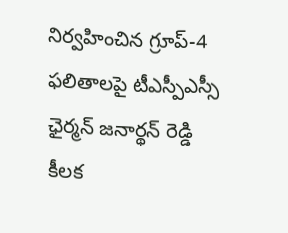నిర్వహించిన గ్రూప్-4 ఫలితాలపై టీఎస్పీఎస్సీ ఛైర్మన్ జనార్థన్ రెడ్డి కీలక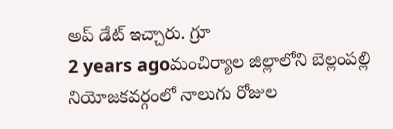అప్ డేట్ ఇచ్చారు. గ్రూ
2 years agoమంచిర్యాల జిల్లాలోని బెల్లంపల్లి నియోజకవర్గంలో నాలుగు రోజుల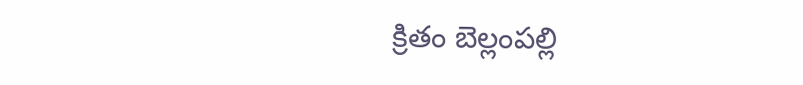క్రితం బెల్లంపల్లి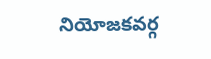నియోజకవర్గ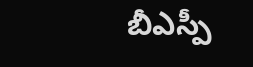బీఎస్పీ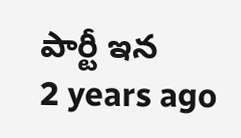పార్టీ ఇన
2 years ago